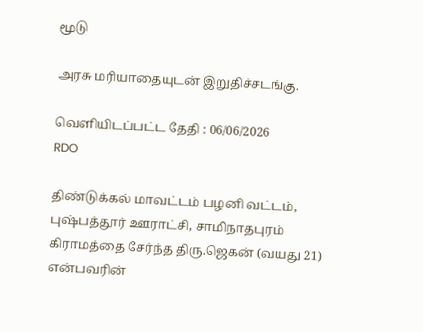மூடு

அரசு மரியாதையுடன் இறுதிச்சடங்கு.

வெளியிடப்பட்ட தேதி : 06/06/2026
RDO

திண்டுக்கல் மாவட்டம் பழனி வட்டம், புஷ்பத்தூர் ஊராட்சி, சாமிநாதபுரம் கிராமத்தை சேர்ந்த திரு.ஜெகன் (வயது 21) என்பவரின்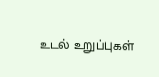உடல் உறுப்புகள்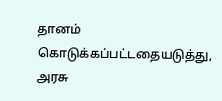தானம் கொடுக்கப்பட்டதையடுத்து, அரசு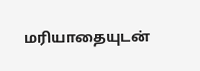மரியாதையுடன்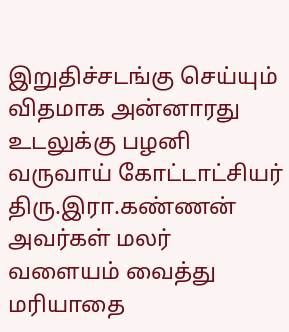இறுதிச்சடங்கு செய்யும் விதமாக அன்னாரது உடலுக்கு பழனி வருவாய் கோட்டாட்சியர் திரு.இரா.கண்ணன் அவர்கள் மலர் வளையம் வைத்து மரியாதை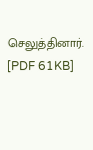செலுத்தினார். [PDF 61KB]